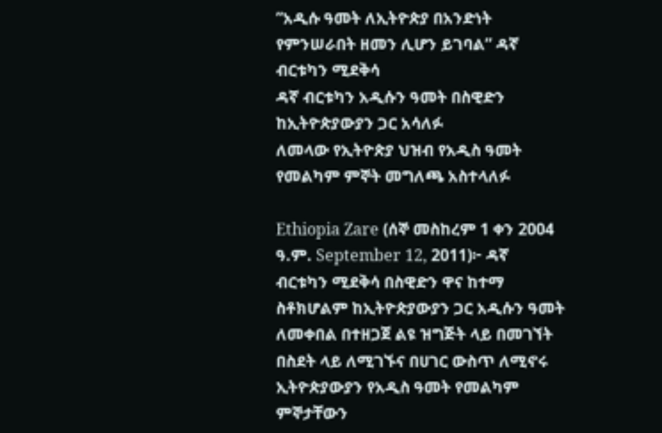”አዲሱ ዓመት ለኢትዮጵያ በአንድነት የምንሠራበት ዘመን ሊሆን ይገባል” ዳኛ ብርቱካን ሚደቅሳ
ዳኛ ብርቱካን አዲሱን ዓመት በስዊድን ከኢትዮጵያውያን ጋር አሳለፉ
ለመላው የኢትዮጵያ ህዝብ የአዲስ ዓመት የመልካም ምኞት መግለጫ አስተላለፉ

Ethiopia Zare (ሰኞ መስከረም 1 ቀን 2004 ዓ.ም. September 12, 2011)፦ ዳኛ ብርቱካን ሚደቅሳ በስዊድን ዋና ከተማ ስቶክሆልም ከኢትዮጵያውያን ጋር አዲሱን ዓመት ለመቀበል በተዘጋጀ ልዩ ዝግጅት ላይ በመገኘት በስደት ላይ ለሚገኙና በሀገር ውስጥ ለሚኖሩ ኢትዮጵያውያን የአዲስ ዓመት የመልካም ምኞታቸውን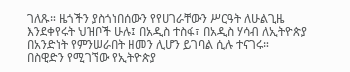ገለጹ። ዜጎችን ያስጎነበሰውን የየሀገራቸውን ሥርዓት ለሁልጊዜ እንደቀየሩት ህዝቦች ሁሉ፤ በአዲስ ተስፋ፣ በአዲስ ሃሳብ ለኢትዮጵያ በአንድነት የምንሠራበት ዘመን ሊሆን ይገባል ሲሉ ተናገሩ።
በስዊድን የሚገኘው የኢትዮጵያ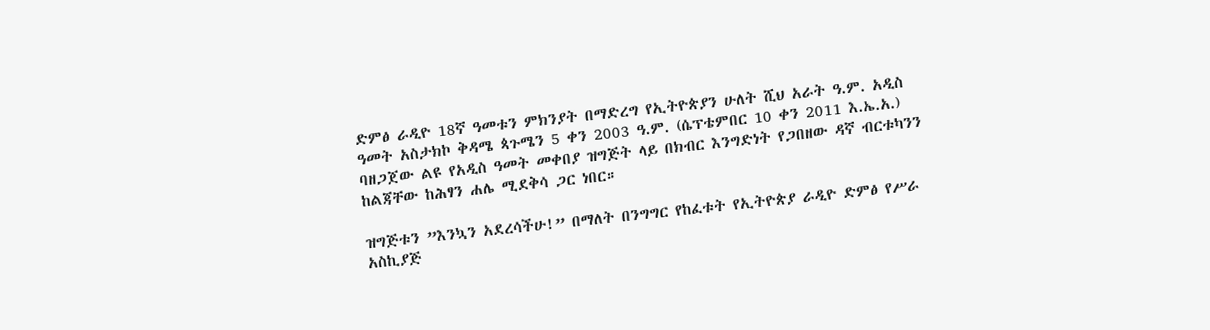ድምፅ ራዲዮ 18ኛ ዓመቱን ምክንያት በማድረግ የኢትዮጵያን ሁለት ሺህ አራት ዓ.ም. አዲስ ዓመት አስታክኮ ቅዳሜ ጳጉሜን 5 ቀን 2003 ዓ.ም. (ሴፕቴምበር 10 ቀን 2011 እ.ኤ.አ.) ባዘጋጀው ልዩ የአዲስ ዓመት መቀበያ ዝግጅት ላይ በክብር እንግድነት የጋበዘው ዳኛ ብርቱካንን ከልጃቸው ከሕፃን ሐሌ ሚደቅሳ ጋር ነበር።

ዝግጅቱን ”እንኳን አደረሳችሁ!” በማለት በንግግር የከፈቱት የኢትዮጵያ ራዲዮ ድምፅ የሥራ አስኪያጅ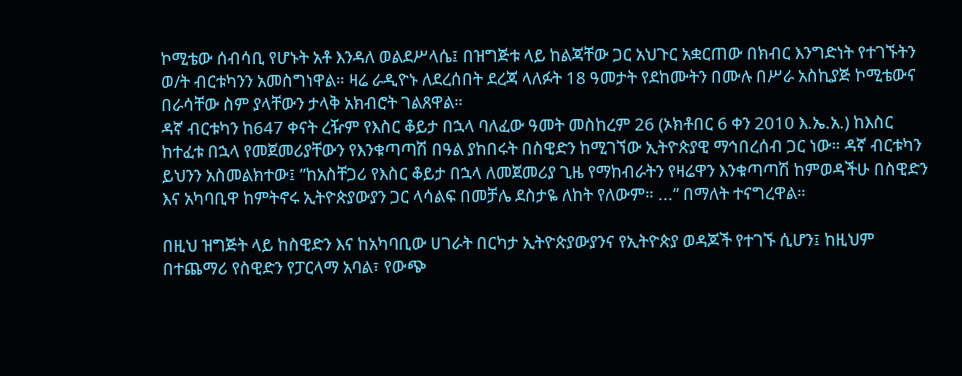ኮሚቴው ሰብሳቢ የሆኑት አቶ እንዳለ ወልደሥላሴ፤ በዝግጅቱ ላይ ከልጃቸው ጋር አህጉር አቋርጠው በክብር እንግድነት የተገኙትን ወ/ት ብርቱካንን አመስግነዋል። ዛሬ ራዲዮኑ ለደረሰበት ደረጃ ላለፉት 18 ዓመታት የደከሙትን በሙሉ በሥራ አስኪያጅ ኮሚቴውና በራሳቸው ስም ያላቸውን ታላቅ አክብሮት ገልጸዋል።
ዳኛ ብርቱካን ከ647 ቀናት ረዥም የእስር ቆይታ በኋላ ባለፈው ዓመት መስከረም 26 (ኦክቶበር 6 ቀን 2010 እ.ኤ.አ.) ከእስር ከተፈቱ በኋላ የመጀመሪያቸውን የእንቁጣጣሽ በዓል ያከበሩት በስዊድን ከሚገኘው ኢትዮጵያዊ ማኅበረሰብ ጋር ነው። ዳኛ ብርቱካን ይህንን አስመልክተው፤ ”ከአስቸጋሪ የእስር ቆይታ በኋላ ለመጀመሪያ ጊዜ የማከብራትን የዛሬዋን እንቁጣጣሽ ከምወዳችሁ በስዊድን እና አካባቢዋ ከምትኖሩ ኢትዮጵያውያን ጋር ላሳልፍ በመቻሌ ደስታዬ ለከት የለውም። ...” በማለት ተናግረዋል።

በዚህ ዝግጅት ላይ ከስዊድን እና ከአካባቢው ሀገራት በርካታ ኢትዮጵያውያንና የኢትዮጵያ ወዳጆች የተገኙ ሲሆን፤ ከዚህም በተጨማሪ የስዊድን የፓርላማ አባል፣ የውጭ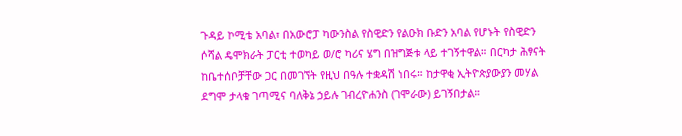ጉዳይ ኮሚቴ አባል፣ በአውሮፓ ካውንስል የስዊድን የልዑክ ቡድን አባል የሆኑት የስዊድን ሶሻል ዴሞክራት ፓርቲ ተወካይ ወ/ሮ ካሪና ሄግ በዝግጅቱ ላይ ተገኝተዋል። በርካታ ሕፃናት ከቤተሰቦቻቸው ጋር በመገኘት የዚህ በዓሉ ተቋዳሽ ነበሩ። ከታዋቂ ኢትዮጵያውያን መሃል ደግሞ ታላቁ ገጣሚና ባለቅኔ ኃይሉ ገብረዮሐንስ (ገሞራው) ይገኝበታል።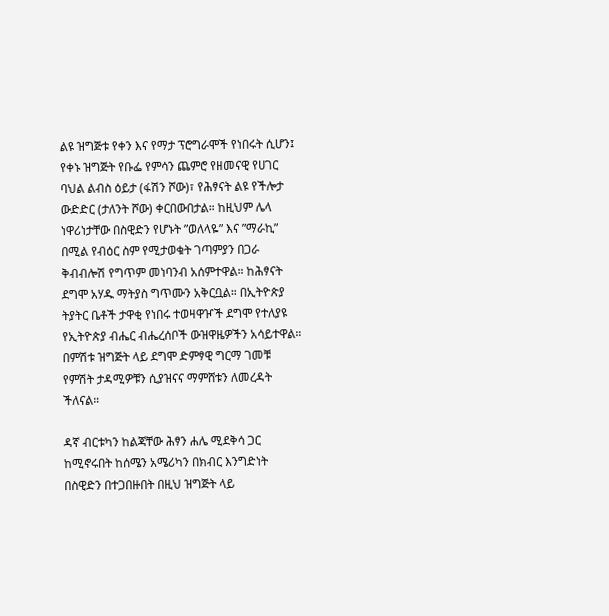ልዩ ዝግጅቱ የቀን እና የማታ ፕሮግራሞች የነበሩት ሲሆን፤ የቀኑ ዝግጅት የቡፌ የምሳን ጨምሮ የዘመናዊ የሀገር ባህል ልብስ ዕይታ (ፋሽን ሾው)፣ የሕፃናት ልዩ የችሎታ ውድድር (ታለንት ሾው) ቀርበውበታል። ከዚህም ሌላ ነዋሪነታቸው በስዊድን የሆኑት ”ወለላዬ” እና ”ማራኪ” በሚል የብዕር ስም የሚታወቁት ገጣምያን በጋራ ቅብብሎሽ የግጥም መነባንብ አሰምተዋል። ከሕፃናት ደግሞ አሃዱ ማትያስ ግጥሙን አቅርቧል። በኢትዮጵያ ትያትር ቤቶች ታዋቂ የነበሩ ተወዛዋዦች ደግሞ የተለያዩ የኢትዮጵያ ብሔር ብሔረሰቦች ውዝዋዜዎችን አሳይተዋል። በምሽቱ ዝግጅት ላይ ደግሞ ድምፃዊ ግርማ ገመቹ የምሽት ታዳሚዎቹን ሲያዝናና ማምሸቱን ለመረዳት ችለናል።

ዳኛ ብርቱካን ከልጃቸው ሕፃን ሐሌ ሚደቅሳ ጋር ከሚኖሩበት ከሰሜን አሜሪካን በክብር እንግድነት በስዊድን በተጋበዙበት በዚህ ዝግጅት ላይ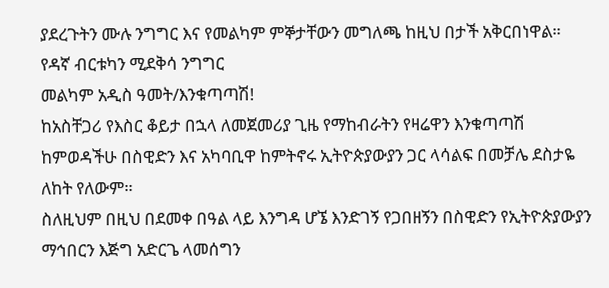ያደረጉትን ሙሉ ንግግር እና የመልካም ምኞታቸውን መግለጫ ከዚህ በታች አቅርበነዋል።
የዳኛ ብርቱካን ሚደቅሳ ንግግር
መልካም አዲስ ዓመት/እንቁጣጣሽ!
ከአስቸጋሪ የእስር ቆይታ በኋላ ለመጀመሪያ ጊዜ የማከብራትን የዛሬዋን እንቁጣጣሽ ከምወዳችሁ በስዊድን እና አካባቢዋ ከምትኖሩ ኢትዮጵያውያን ጋር ላሳልፍ በመቻሌ ደስታዬ ለከት የለውም።
ስለዚህም በዚህ በደመቀ በዓል ላይ እንግዳ ሆኜ እንድገኝ የጋበዘኝን በስዊድን የኢትዮጵያውያን ማኅበርን እጅግ አድርጌ ላመሰግን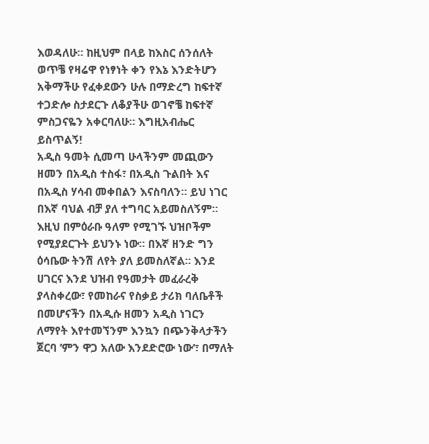እወዳለሁ። ከዚህም በላይ ከእስር ሰንሰለት ወጥቼ የዛሬዋ የነፃነት ቀን የእኔ እንድትሆን አቅማችሁ የፈቀደውን ሁሉ በማድረግ ከፍተኛ ተጋድሎ ስታደርጉ ለቆያችሁ ወገኖቼ ከፍተኛ ምስጋናዬን አቀርባለሁ። እግዚአብሔር ይስጥልኝ!
አዲስ ዓመት ሲመጣ ሁላችንም መጪውን ዘመን በአዲስ ተስፋ፣ በአዲስ ጉልበት እና በአዲስ ሃሳብ መቀበልን እናስባለን። ይህ ነገር በእኛ ባህል ብቻ ያለ ተግባር አይመስለኝም። እዚህ በምዕራቡ ዓለም የሚገኙ ህዝቦችም የሚያደርጉት ይህንኑ ነው። በእኛ ዘንድ ግን ዕሳቤው ትንሽ ለየት ያለ ይመስለኛል። እንደ ሀገርና እንደ ህዝብ የዓመታት መፈራረቅ ያላስቀረው፣ የመከራና የስቃይ ታሪክ ባለቤቶች በመሆናችን በአዲሱ ዘመን አዲስ ነገርን ለማየት እየተመኘንም እንኳን በጭንቅላታችን ጀርባ ’ምን ዋጋ አለው እንደድሮው ነው’፣ በማለት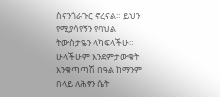ስናንጎራጉር ኖረናል። ይህን የሚያሳየኝን የባህል ትውስታዬን ላካፍላችሁ።
ሁላችሁም እንደምታውቁት እንቁጣጣሽ በዓል ከማንም በላይ ለሕፃን ሴት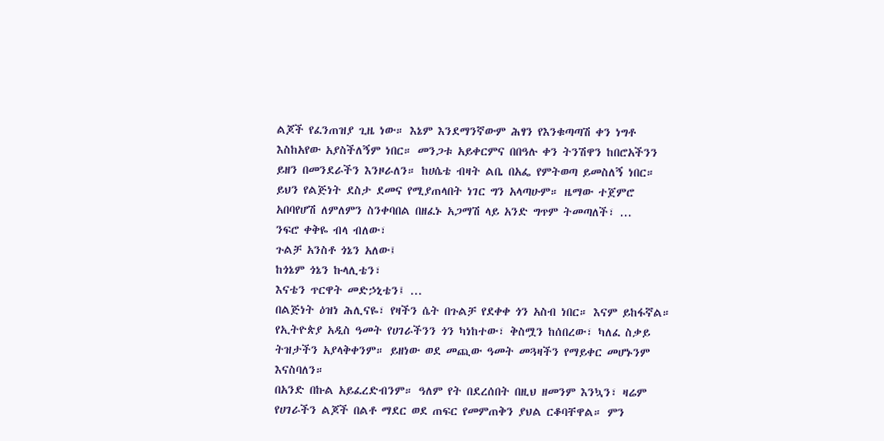ልጆች የፈንጠዝያ ጊዜ ነው። እኔም እንደማንኛውም ሕፃን የእንቁጣጣሽ ቀን ነግቶ እስከአየው አያስችለኝም ነበር። መንጋቱ አይቀርምና በበዓሉ ቀን ትንሽዋን ከበሮአችንን ይዘን በመንደራችን እንዞራለን። ከሀሴቴ ብዛት ልቤ በአፌ የምትወጣ ይመስለኝ ነበር። ይህን የልጅነት ደስታ ደመና የሚያጠላበት ነገር ግን አላጣሁም። ዜማው ተጀምሮ አበባየሆሽ ለምለምን ስንቀባበል በዘፈኑ አጋማሽ ላይ አንድ ግጥም ትመጣለች፣ ...
ንፍሮ ቀቅዬ ብላ ብለው፣
ጉልቻ አንስቶ ጎኔን አለው፤
ከጎኔም ጎኔን ኩላሊቴን፣
እናቴን ጥርዋት መድኃኒቴን፤ ...
በልጅነት ዕዝነ ሕሊናዬ፣ የዛችን ሴት በጉልቻ የደቀቀ ጎን አስብ ነበር። እናም ይከፋኛል። የኢትዮጵያ አዲስ ዓመት የሀገራችንን ጎን ካነከተው፣ ቅስሟን ከሰበረው፣ ካለፈ ስቃይ ትዝታችን አያላቅቀንም። ይዘነው ወደ መጪው ዓመት መጓዛችን የማይቀር መሆኑንም እናስባለን።
በአንድ በኩል አይፈረድብንም። ዓለም የት በደረሰበት በዚህ ዘመንም እንኳን፣ ዛሬም የሀገራችን ልጆች በልቶ ማደር ወደ ጠፍር የመምጠቅን ያህል ርቆባቸዋል። ምን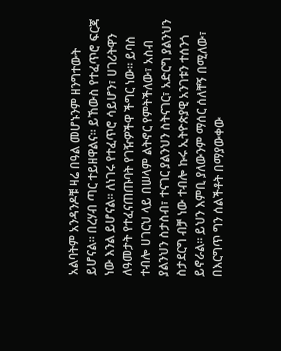አልባትም አንዳንዶቹ ዛሬ በዓል መሆኑንም ዘንግተውት ይሆናል። በረሃብ ጣር ተይዘዋልና። ይኸውስ የተፈጥሮ ፍርጃ ነው እንል ይሆናል። ለነገሩ የተፈጥሮ ሳይሆን፣ ሀገሪትዋን ለዓመታት የተፈናጠጡባት የገዥዎችዋ ችግር ነው። ይባስ ተብሎ ሀገርህ ላይ በሠላም ልትኖር የምትችለው፣ አስብ ያልንህን ስታስብ፣ ተናገር ያልንህን ስትናገር፣ አድርግ ያልንህን ስታደርግ ብቻ ነው ተብሎ ኩሩ ኢትዮጵያዊ አንገቱን ተሰንጎ ይኖራል። ይህን እምቢ ያለውንም ማሰር ሰለቸኝ በሚለው፣ በእርግጥ ግን ሰልችቶት በማያውቀው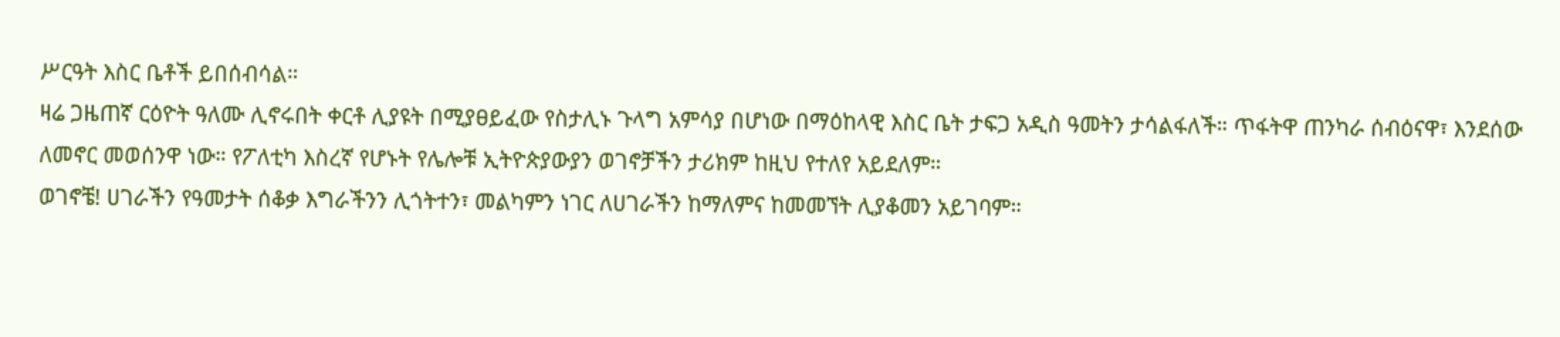ሥርዓት እስር ቤቶች ይበሰብሳል።
ዛሬ ጋዜጠኛ ርዕዮት ዓለሙ ሊኖሩበት ቀርቶ ሊያዩት በሚያፀይፈው የስታሊኑ ጉላግ አምሳያ በሆነው በማዕከላዊ እስር ቤት ታፍጋ አዲስ ዓመትን ታሳልፋለች። ጥፋትዋ ጠንካራ ሰብዕናዋ፣ እንደሰው ለመኖር መወሰንዋ ነው። የፖለቲካ እስረኛ የሆኑት የሌሎቹ ኢትዮጵያውያን ወገኖቻችን ታሪክም ከዚህ የተለየ አይደለም።
ወገኖቼ! ሀገራችን የዓመታት ሰቆቃ እግራችንን ሊጎትተን፣ መልካምን ነገር ለሀገራችን ከማለምና ከመመኘት ሊያቆመን አይገባም።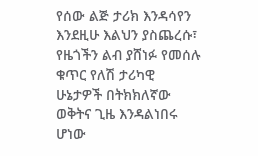የሰው ልጅ ታሪክ እንዳሳየን እንደዚሁ እልህን ያስጨረሱ፣ የዜጎችን ልብ ያሸነፉ የመሰሉ ቁጥር የለሽ ታሪካዊ ሁኔታዎች በትክክለኛው ወቅትና ጊዜ እንዳልነበሩ ሆነው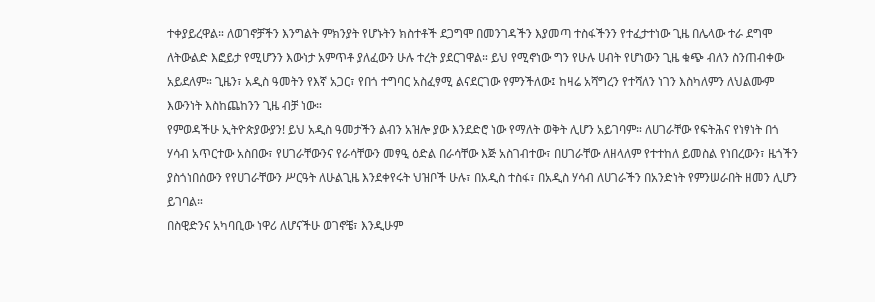ተቀያይረዋል። ለወገኖቻችን እንግልት ምክንያት የሆኑትን ክስተቶች ደጋግሞ በመንገዳችን እያመጣ ተስፋችንን የተፈታተነው ጊዜ በሌላው ተራ ደግሞ ለትውልድ እፎይታ የሚሆንን እውነታ አምጥቶ ያለፈውን ሁሉ ተረት ያደርገዋል። ይህ የሚኖነው ግን የሁሉ ሀብት የሆነውን ጊዜ ቁጭ ብለን ስንጠብቀው አይደለም። ጊዜን፣ አዲስ ዓመትን የእኛ አጋር፣ የበጎ ተግባር አስፈፃሚ ልናደርገው የምንችለው፤ ከዛሬ አሻግረን የተሻለን ነገን እስካለምን ለህልሙም እውንነት እስከጨከንን ጊዜ ብቻ ነው።
የምወዳችሁ ኢትዮጵያውያን! ይህ አዲስ ዓመታችን ልብን አዝሎ ያው እንደድሮ ነው የማለት ወቅት ሊሆን አይገባም። ለሀገራቸው የፍትሕና የነፃነት በጎ ሃሳብ አጥርተው አስበው፣ የሀገራቸውንና የራሳቸውን መፃዒ ዕድል በራሳቸው እጅ አስገብተው፣ በሀገራቸው ለዘላለም የተተከለ ይመስል የነበረውን፣ ዜጎችን ያስጎነበሰውን የየሀገራቸውን ሥርዓት ለሁልጊዜ እንደቀየሩት ህዝቦች ሁሉ፣ በአዲስ ተስፋ፣ በአዲስ ሃሳብ ለሀገራችን በአንድነት የምንሠራበት ዘመን ሊሆን ይገባል።
በስዊድንና አካባቢው ነዋሪ ለሆናችሁ ወገኖቼ፣ እንዲሁም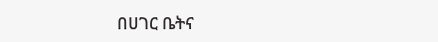በሀገር ቤትና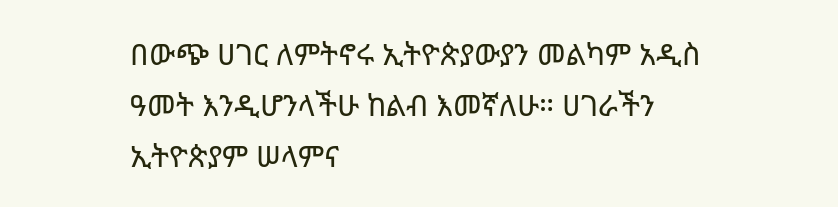በውጭ ሀገር ለምትኖሩ ኢትዮጵያውያን መልካም አዲስ ዓመት እንዲሆንላችሁ ከልብ እመኛለሁ። ሀገራችን ኢትዮጵያም ሠላምና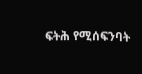ፍትሕ የሚሰፍንባት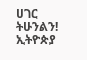ሀገር ትሁንልን!
ኢትዮጵያ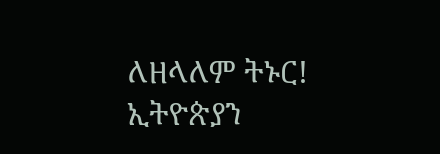ለዘላለም ትኑር!
ኢትዮጵያን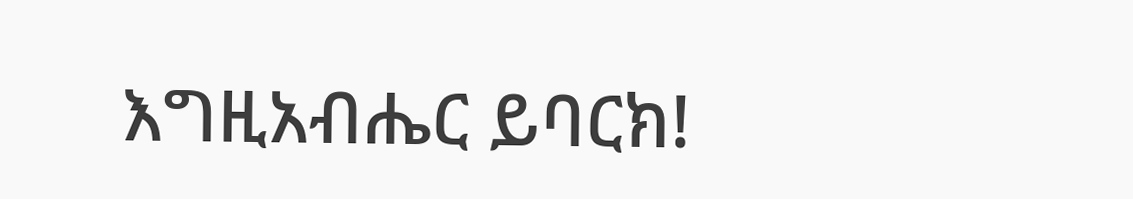እግዚአብሔር ይባርክ!